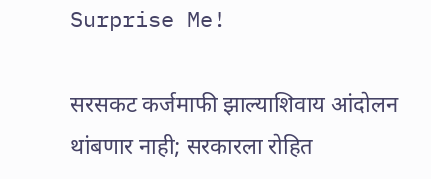Surprise Me!

सरसकट कर्जमाफी झाल्याशिवाय आंदोलन थांबणार नाही; सरकारला रोहित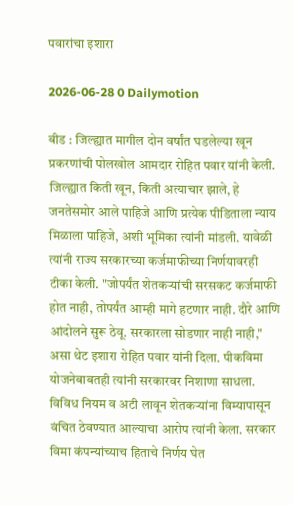पवारांचा इशारा

2026-06-28 0 Dailymotion

बीड : जिल्ह्यात मागील दोन वर्षांत घडलेल्या खून प्रकरणांची पोलखोल आमदार रोहित पवार यांनी केली. जिल्ह्यात किती खून, किती अत्याचार झाले, हे जनतेसमोर आले पाहिजे आणि प्रत्येक पीडिताला न्याय मिळाला पाहिजे, अशी भूमिका त्यांनी मांडली. यावेळी त्यांनी राज्य सरकारच्या कर्जमाफीच्या निर्णयावरही टीका केली. "जोपर्यंत शेतकऱ्यांची सरसकट कर्जमाफी होत नाही, तोपर्यंत आम्ही मागे हटणार नाही. दौरे आणि आंदोलने सुरू ठेवू. सरकारला सोडणार नाही नाही," असा थेट इशारा रोहित पवार यांनी दिला. पीकविमा योजनेबाबतही त्यांनी सरकारवर निशाणा साधला. विविध नियम व अटी लावून शेतकऱ्यांना विम्यापासून वंचित ठेवण्यात आल्याचा आरोप त्यांनी केला. सरकार विमा कंपन्यांच्याच हिताचे निर्णय घेत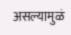असल्यामुळं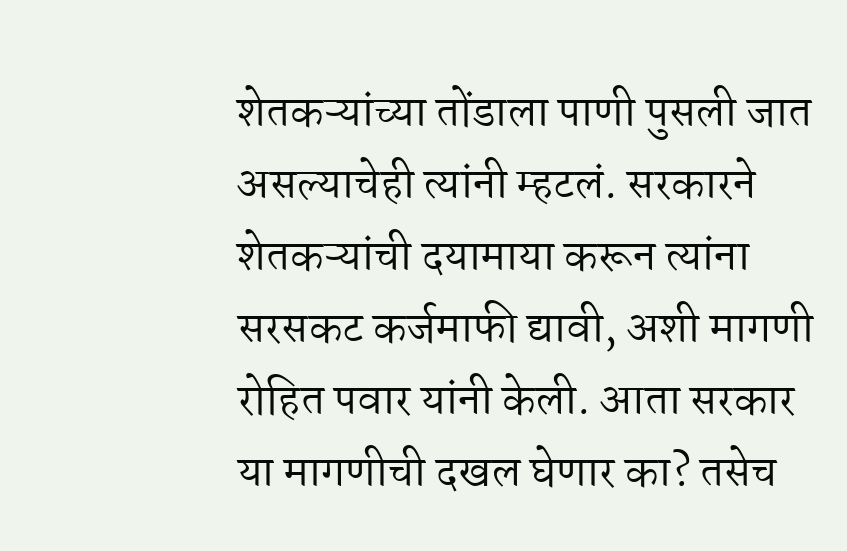शेतकऱ्यांच्या तोंडाला पाणी पुसली जात असल्याचेही त्यांनी म्हटलं. सरकारने शेतकऱ्यांची दयामाया करून त्यांना सरसकट कर्जमाफी द्यावी, अशी मागणी रोहित पवार यांनी केली. आता सरकार या मागणीची दखल घेणार का? तसेच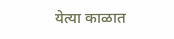येत्या काळात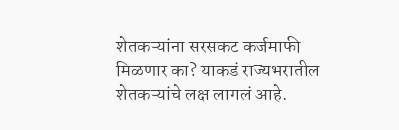शेतकऱ्यांना सरसकट कर्जमाफी मिळणार का? याकडं राज्यभरातील शेतकऱ्यांचे लक्ष लागलं आहे.